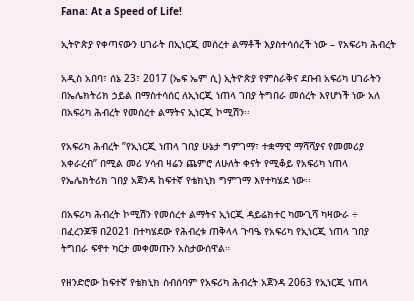Fana: At a Speed of Life!

ኢትዮጵያ የቀጣናውን ሀገራት በኢነርጂ መሰረተ ልማቶች እያስተሳሰረች ነው – የአፍሪካ ሕብረት

አዲስ አበባ፣ ሰኔ 23፣ 2017 (ኤፍ ኤም ሲ) ኢትዮጵያ የምስራቅና ደቡብ አፍሪካ ሀገራትን በኤሌክትሪክ ኃይል በማስተሳሰር ለኢነርጂ ነጠላ ገበያ ትግበራ መሰረት እየሆነች ነው አለ በአፍሪካ ሕብረት የመሰረተ ልማትና ኢነርጂ ኮሚሽን፡፡

የአፍሪካ ሕብረት ’’የኢነርጂ ነጠላ ገበያ ሁኔታ ግምገማ፣ ተቋማዊ ማሻሻያና የመመሪያ አቀራረብ’’ በሚል መሪ ሃሳብ ዛሬን ጨምሮ ለሁለት ቀናት የሚቆይ የአፍሪካ ነጠላ የኤሌክትሪክ ገበያ አጀንዳ ከፍተኛ የቴክኒክ ግምገማ እየተካሄደ ነው፡፡

በአፍሪካ ሕብረት ኮሚሽን የመሰረተ ልማትና ኢነርጂ ዳይሬክተር ካሙጊሻ ካዛውራ ÷ በፈረንጆቹ በ2021 በተካሄደው የሕብረቱ ጠቅላላ ጉባዔ የአፍሪካ የኢነርጂ ነጠላ ገበያ ትግበራ ፍኖተ ካርታ መቀመጡን አስታውሰዋል።

የዘንድሮው ከፍተኛ የቴክኒክ ስብሰባም የአፍሪካ ሕብረት አጀንዳ 2063 የኢነርጂ ነጠላ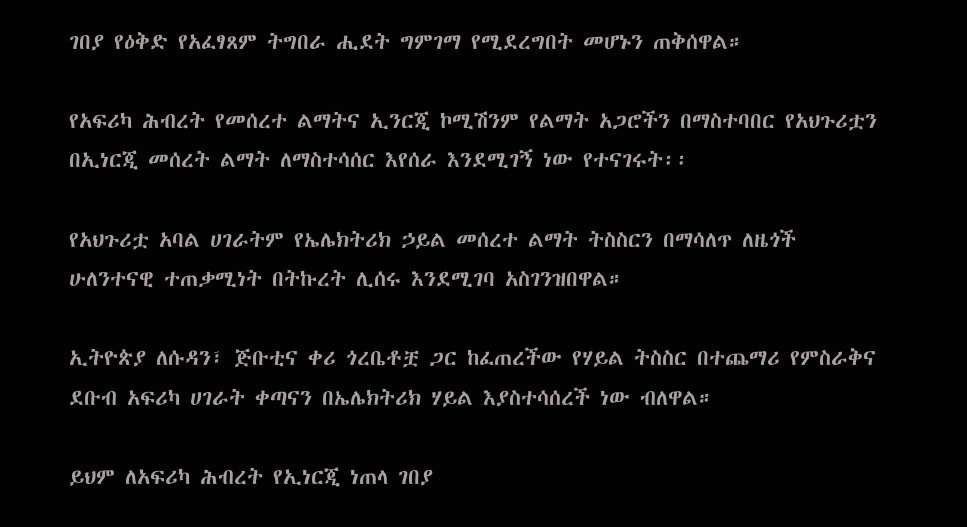ገበያ የዕቅድ የአፈፃጸም ትግበራ ሒደት ግምገማ የሚደረግበት መሆኑን ጠቅሰዋል።

የአፍሪካ ሕብረት የመሰረተ ልማትና ኢንርጂ ኮሚሽንም የልማት አጋሮችን በማስተባበር የአህጉሪቷን በኢነርጂ መሰረት ልማት ለማስተሳሰር እየሰራ እንደሚገኝ ነው የተናገሩት፡፡

የአህጉሪቷ አባል ሀገራትም የኤሌክትሪክ ኃይል መሰረተ ልማት ትስስርን በማሳለጥ ለዜጎች ሁለንተናዊ ተጠቃሚነት በትኩረት ሊሰሩ እንደሚገባ አስገንዝበዋል።

ኢትዮጵያ ለሱዳን፣ ጅቡቲና ቀሪ ጎረቤቶቿ ጋር ከፈጠረችው የሃይል ትስስር በተጨማሪ የምስራቅና ደቡብ አፍሪካ ሀገራት ቀጣናን በኤሌክትሪክ ሃይል እያስተሳሰረች ነው ብለዋል።

ይህም ለአፍሪካ ሕብረት የኢነርጂ ነጠላ ገበያ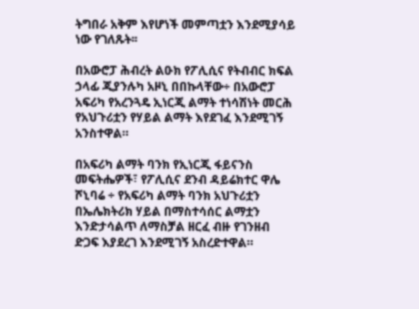ትግበራ አቅም እየሆነች መምጣቷን እንደሚያሳይ ነው የገለጹት፡፡

በአውሮፓ ሕብረት ልዑክ የፖሊሲና የትብብር ክፍል ኃላፊ ጂያንሉካ አዞኒ በበኩላቸው÷ በአውሮፓ አፍሪካ የአረንጓዴ ኢነርጂ ልማት ተነሳሽነት መርሕ የአህጉሪቷን የሃይል ልማት እየደገፈ እንደሚገኝ አንስተዋል።

በአፍሪካ ልማት ባንክ የኢነርጂ ፋይናንስ መፍትሔዎች፣ የፖሊሲና ደንብ ዳይሬክተር ዋሌ ሾኒባሬ ÷ የአፍሪካ ልማት ባንክ አህጉሪቷን በኤሌክትሪክ ሃይል በማስተሳሰር ልማቷን እንድታሳልጥ ለማስቻል ዘርፈ ብዙ የገንዘብ ድጋፍ እያደረገ እንደሚገኝ አስረድተዋል።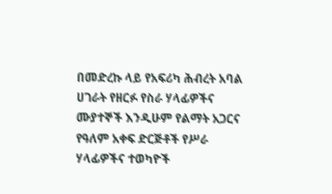በመድረኩ ላይ የአፍሪካ ሕብረት አባል ሀገራት የዘርፉ የስራ ሃላፊዎችና ሙያተኞች እንዲሁም የልማት አጋርና የዓለም አቀፍ ድርጅቶች የሥራ ሃላፊዎችና ተወካዮች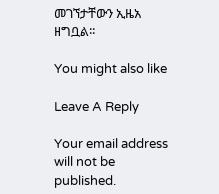መገኘታቸውን ኢዜአ ዘግቧል፡፡

You might also like

Leave A Reply

Your email address will not be published.